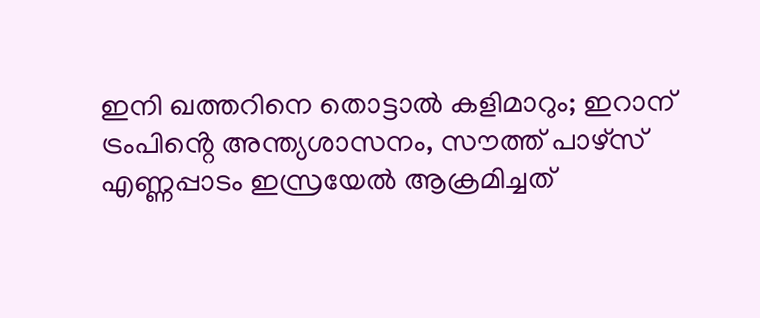ഇനി ഖത്തറിനെ തൊട്ടാൽ കളിമാറും; ഇറാന് ട്രംപിൻ്റെ അന്ത്യശാസനം, സൗത്ത് പാഴ്‌സ് എണ്ണപ്പാടം ഇസ്രയേൽ ആക്രമിച്ചത്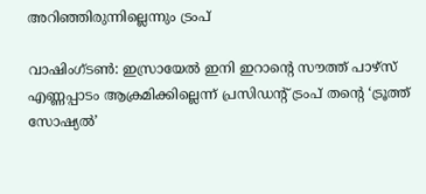അറിഞ്ഞിരുന്നില്ലെന്നും ട്രംപ്

വാഷിംഗ്ടൺ: ഇസ്രായേൽ ഇനി ഇറാൻ്റെ സൗത്ത് പാഴ്‌സ് എണ്ണപ്പാടം ആക്രമിക്കില്ലെന്ന് പ്രസിഡൻ്റ് ട്രംപ് തൻ്റെ ‘ട്രൂത്ത് സോഷ്യൽ’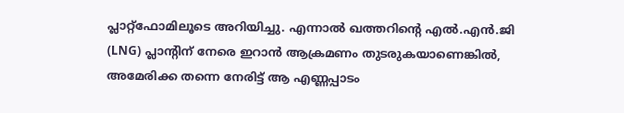പ്ലാറ്റ്‌ഫോമിലൂടെ അറിയിച്ചു. എന്നാൽ ഖത്തറിൻ്റെ എൽ.എൻ.ജി (LNG) പ്ലാന്റിന് നേരെ ഇറാൻ ആക്രമണം തുടരുകയാണെങ്കിൽ, അമേരിക്ക തന്നെ നേരിട്ട് ആ എണ്ണപ്പാടം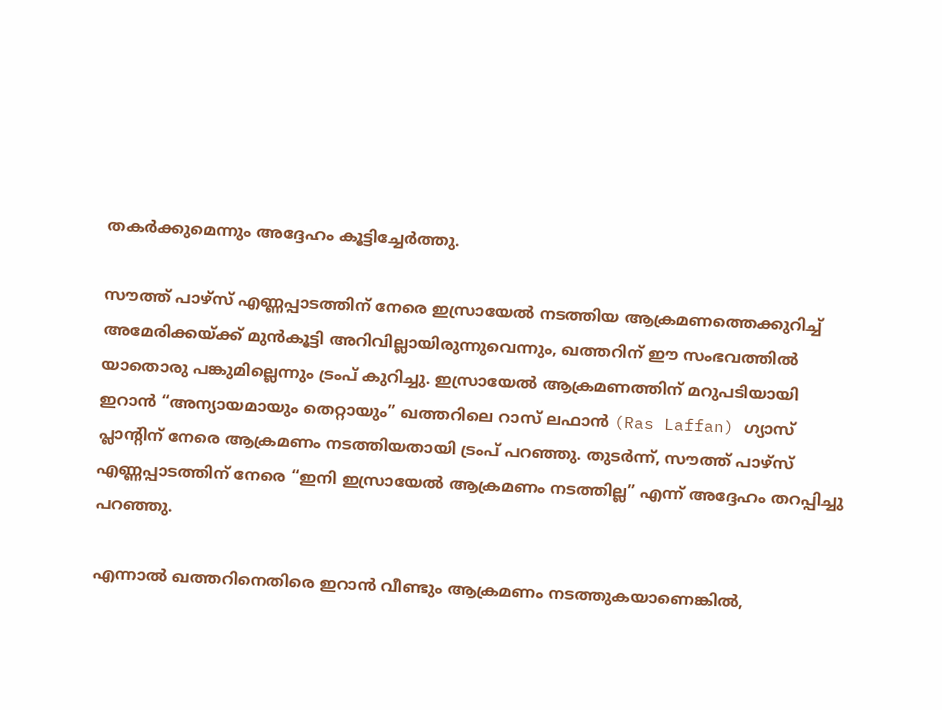തകർക്കുമെന്നും അദ്ദേഹം കൂട്ടിച്ചേർത്തു.

സൗത്ത് പാഴ്‌സ് എണ്ണപ്പാടത്തിന് നേരെ ഇസ്രായേൽ നടത്തിയ ആക്രമണത്തെക്കുറിച്ച് അമേരിക്കയ്ക്ക് മുൻകൂട്ടി അറിവില്ലായിരുന്നുവെന്നും, ഖത്തറിന് ഈ സംഭവത്തിൽ യാതൊരു പങ്കുമില്ലെന്നും ട്രംപ് കുറിച്ചു. ഇസ്രായേൽ ആക്രമണത്തിന് മറുപടിയായി ഇറാൻ “അന്യായമായും തെറ്റായും” ഖത്തറിലെ റാസ് ലഫാൻ (Ras Laffan) ഗ്യാസ് പ്ലാൻ്റിന് നേരെ ആക്രമണം നടത്തിയതായി ട്രംപ് പറഞ്ഞു. തുടർന്ന്, സൗത്ത് പാഴ്‌സ് എണ്ണപ്പാടത്തിന് നേരെ “ഇനി ഇസ്രായേൽ ആക്രമണം നടത്തില്ല” എന്ന് അദ്ദേഹം തറപ്പിച്ചു പറഞ്ഞു.

എന്നാൽ ഖത്തറിനെതിരെ ഇറാൻ വീണ്ടും ആക്രമണം നടത്തുകയാണെങ്കിൽ,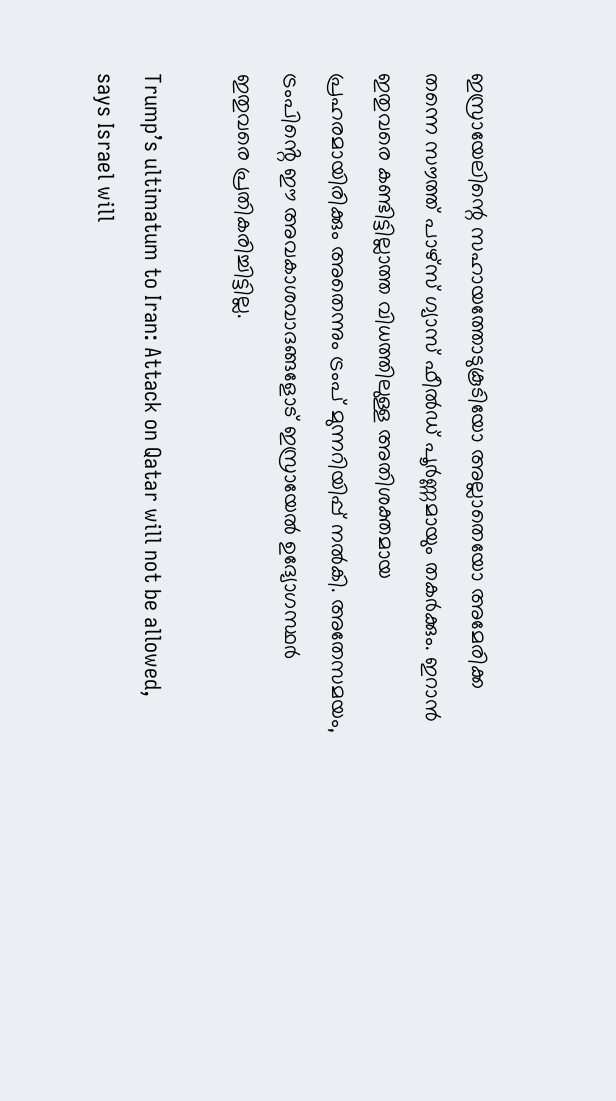ഇസ്രായേലിന്റെ സഹായത്തോടുകൂടിയോ അല്ലാതെയോ അമേരിക്ക തന്നെ സൗത്ത് പാഴ്‌സ് ഗ്യാസ് ഫീൽഡ് പൂർണ്ണമായും തകർക്കും. ഇറാൻ ഇതുവരെ കണ്ടിട്ടില്ലാത്ത വിധത്തിലുള്ള അതിശക്തമായ പ്രഹരമായിരിക്കും അതെന്നും ട്രംപ് മുന്നറിയിപ്പ് നൽകി. അതേസമയം, ട്രംപിൻ്റെ ഈ അവകാശവാദങ്ങളോട് ഇസ്രായേൽ ഉദ്യോഗസ്ഥർ ഇതുവരെ പ്രതികരിച്ചിട്ടില്ല.

Trump’s ultimatum to Iran: Attack on Qatar will not be allowed, says Israel will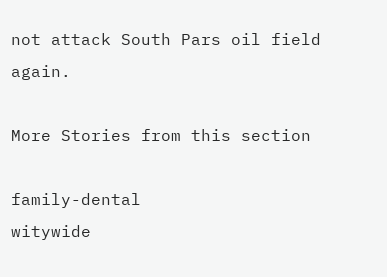not attack South Pars oil field again.

More Stories from this section

family-dental
witywide